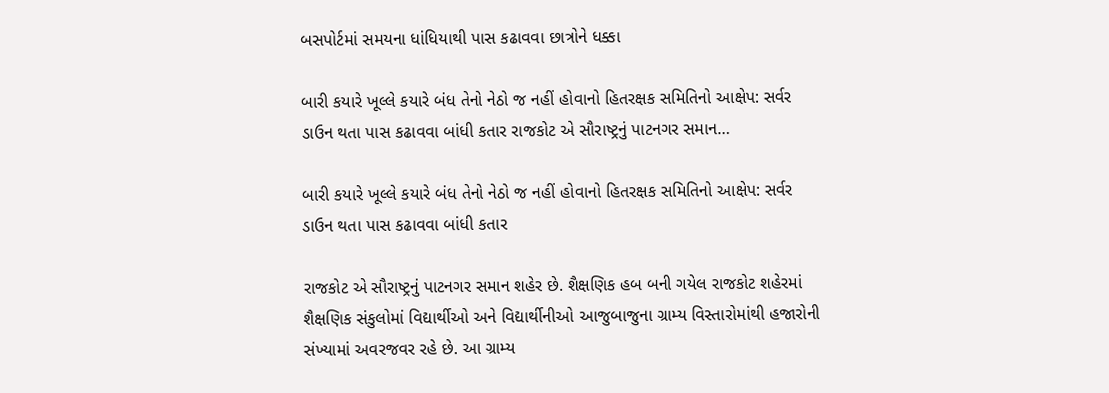બસપોર્ટમાં સમયના ધાંધિયાથી પાસ કઢાવવા છાત્રોને ધક્કા

બારી કયારે ખૂલ્લે કયારે બંધ તેનો નેઠો જ નહીં હોવાનો હિતરક્ષક સમિતિનો આક્ષેપ: સર્વર ડાઉન થતા પાસ કઢાવવા બાંધી કતાર રાજકોટ એ સૌરાષ્ટ્રનું પાટનગર સમાન…

બારી કયારે ખૂલ્લે કયારે બંધ તેનો નેઠો જ નહીં હોવાનો હિતરક્ષક સમિતિનો આક્ષેપ: સર્વર ડાઉન થતા પાસ કઢાવવા બાંધી કતાર

રાજકોટ એ સૌરાષ્ટ્રનું પાટનગર સમાન શહેર છે. શૈક્ષણિક હબ બની ગયેલ રાજકોટ શહેરમાં શૈક્ષણિક સંકુલોમાં વિદ્યાર્થીઓ અને વિદ્યાર્થીનીઓ આજુબાજુના ગ્રામ્ય વિસ્તારોમાંથી હજારોની સંખ્યામાં અવરજવર રહે છે. આ ગ્રામ્ય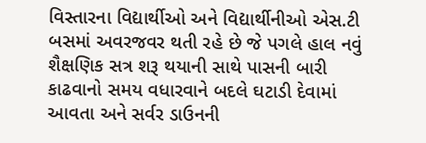વિસ્તારના વિદ્યાર્થીઓ અને વિદ્યાર્થીનીઓ એસ.ટી બસમાં અવરજવર થતી રહે છે જે પગલે હાલ નવું શૈક્ષણિક સત્ર શરૂ થયાની સાથે પાસની બારી કાઢવાનો સમય વધારવાને બદલે ઘટાડી દેવામાં આવતા અને સર્વર ડાઉનની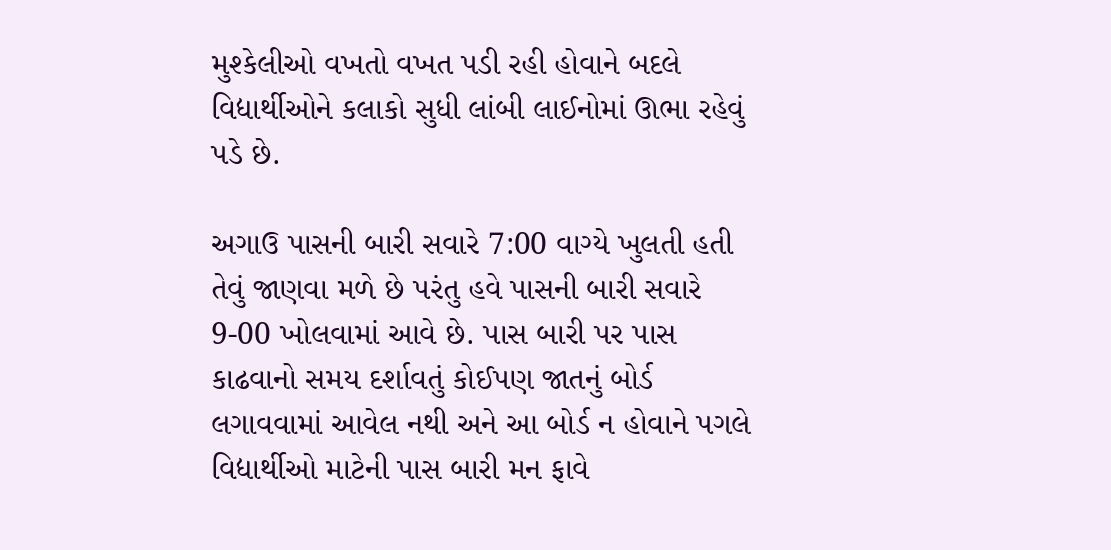મુશ્કેલીઓ વખતો વખત પડી રહી હોવાને બદલે વિદ્યાર્થીઓને કલાકો સુધી લાંબી લાઈનોમાં ઊભા રહેવું પડે છે.

અગાઉ પાસની બારી સવારે 7:00 વાગ્યે ખુલતી હતી તેવું જાણવા મળે છે પરંતુ હવે પાસની બારી સવારે 9-00 ખોલવામાં આવે છે. પાસ બારી પર પાસ કાઢવાનો સમય દર્શાવતું કોઈપણ જાતનું બોર્ડ લગાવવામાં આવેલ નથી અને આ બોર્ડ ન હોવાને પગલે વિદ્યાર્થીઓ માટેની પાસ બારી મન ફાવે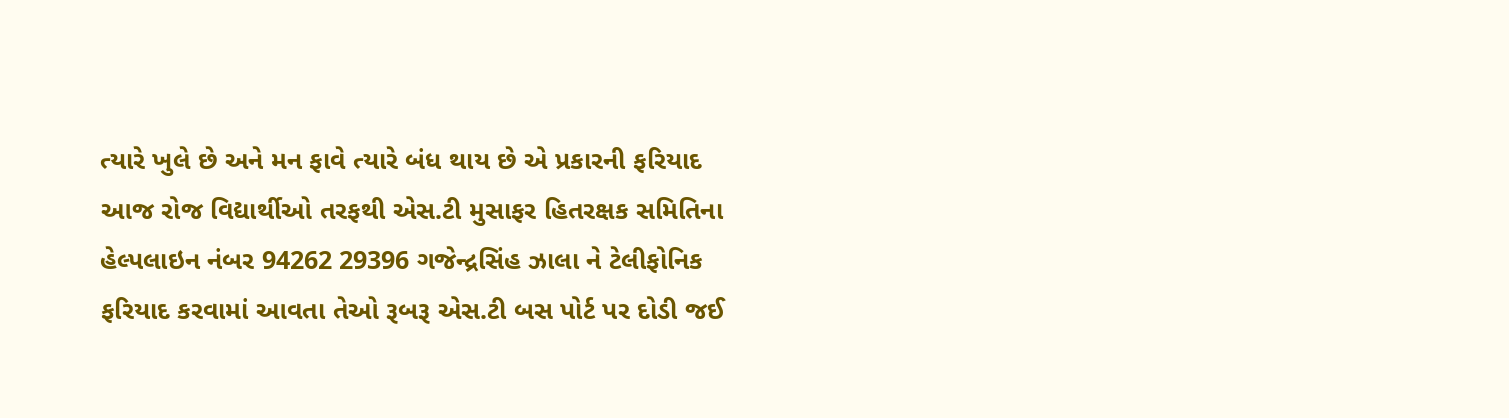ત્યારે ખુલે છે અને મન ફાવે ત્યારે બંધ થાય છે એ પ્રકારની ફરિયાદ આજ રોજ વિદ્યાર્થીઓ તરફથી એસ.ટી મુસાફર હિતરક્ષક સમિતિના હેલ્પલાઇન નંબર 94262 29396 ગજેન્દ્રસિંહ ઝાલા ને ટેલીફોનિક ફરિયાદ કરવામાં આવતા તેઓ રૂબરૂ એસ.ટી બસ પોર્ટ પર દોડી જઈ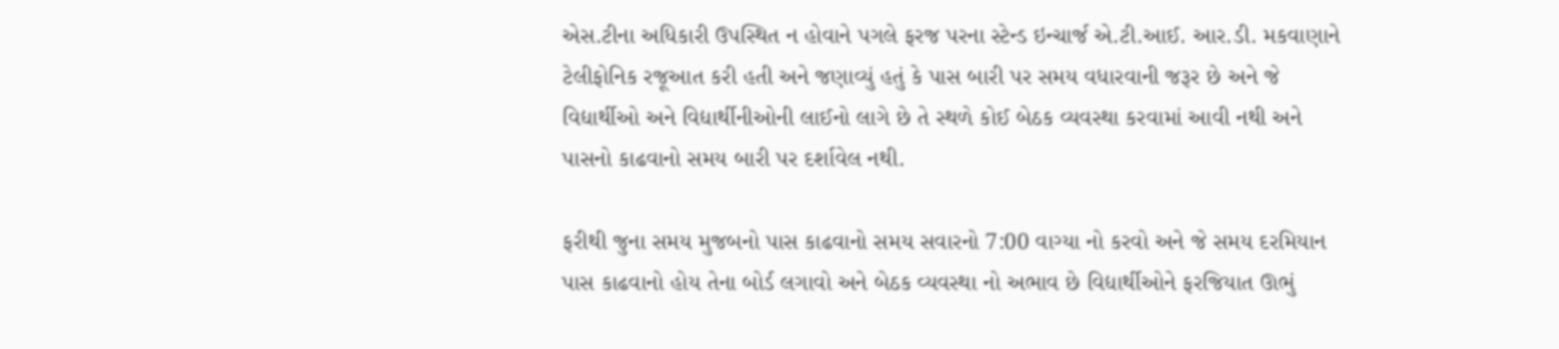એસ.ટીના અધિકારી ઉપસ્થિત ન હોવાને પગલે ફરજ પરના સ્ટેન્ડ ઇન્ચાર્જ એ.ટી.આઈ. આર.ડી. મકવાણાને ટેલીફોનિક રજૂઆત કરી હતી અને જણાવ્યું હતું કે પાસ બારી પર સમય વધારવાની જરૂર છે અને જે વિદ્યાર્થીઓ અને વિદ્યાર્થીનીઓની લાઈનો લાગે છે તે સ્થળે કોઈ બેઠક વ્યવસ્થા કરવામાં આવી નથી અને પાસનો કાઢવાનો સમય બારી પર દર્શાવેલ નથી.

ફરીથી જુના સમય મુજબનો પાસ કાઢવાનો સમય સવારનો 7:00 વાગ્યા નો કરવો અને જે સમય દરમિયાન પાસ કાઢવાનો હોય તેના બોર્ડ લગાવો અને બેઠક વ્યવસ્થા નો અભાવ છે વિદ્યાર્થીઓને ફરજિયાત ઊભું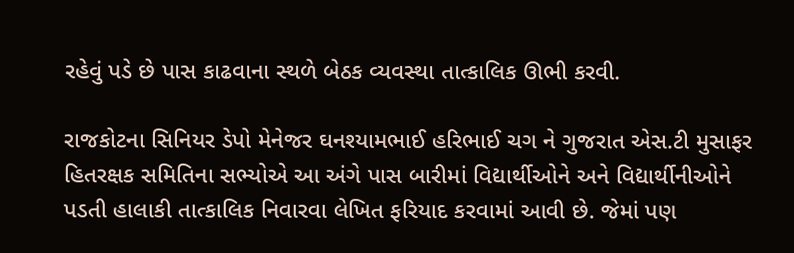રહેવું પડે છે પાસ કાઢવાના સ્થળે બેઠક વ્યવસ્થા તાત્કાલિક ઊભી કરવી.

રાજકોટના સિનિયર ડેપો મેનેજર ઘનશ્યામભાઈ હરિભાઈ ચગ ને ગુજરાત એસ.ટી મુસાફર હિતરક્ષક સમિતિના સભ્યોએ આ અંગે પાસ બારીમાં વિદ્યાર્થીઓને અને વિદ્યાર્થીનીઓને પડતી હાલાકી તાત્કાલિક નિવારવા લેખિત ફરિયાદ કરવામાં આવી છે. જેમાં પણ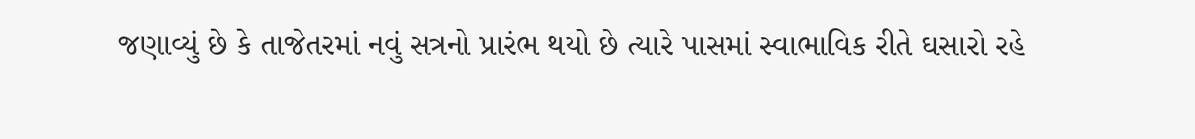જણાવ્યું છે કે તાજેતરમાં નવું સત્રનો પ્રારંભ થયો છે ત્યારે પાસમાં સ્વાભાવિક રીતે ઘસારો રહે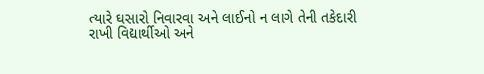ત્યારે ઘસારો નિવારવા અને લાઈનો ન લાગે તેની તકેદારી રાખી વિદ્યાર્થીઓ અને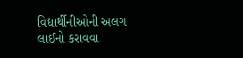વિદ્યાર્થીનીઓની અલગ લાઈનો કરાવવા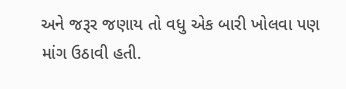અને જરૂર જણાય તો વધુ એક બારી ખોલવા પણ માંગ ઉઠાવી હતી.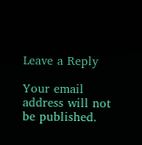Leave a Reply

Your email address will not be published.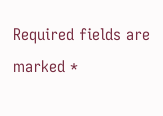Required fields are marked *